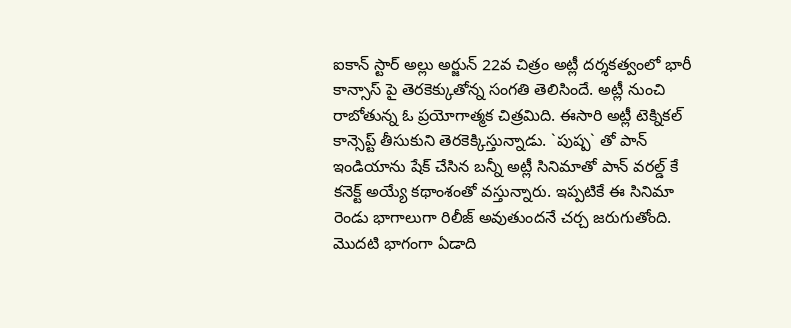ఐకాన్ స్టార్ అల్లు అర్జున్ 22వ చిత్రం అట్లీ దర్శకత్వంలో భారీ కాన్సాస్ పై తెరకెక్కుతోన్న సంగతి తెలిసిందే. అట్లీ నుంచి రాబోతున్న ఓ ప్రయోగాత్మక చిత్రమిది. ఈసారి అట్లీ టెక్నికల్ కాన్సెప్ట్ తీసుకుని తెరకెక్కిస్తున్నాడు. `పుష్ప` తో పాన్ ఇండియాను షేక్ చేసిన బన్నీ అట్లీ సినిమాతో పాన్ వరల్డ్ కే కనెక్ట్ అయ్యే కథాంశంతో వస్తున్నారు. ఇప్పటికే ఈ సినిమా రెండు భాగాలుగా రిలీజ్ అవుతుందనే చర్చ జరుగుతోంది. మొదటి భాగంగా ఏడాది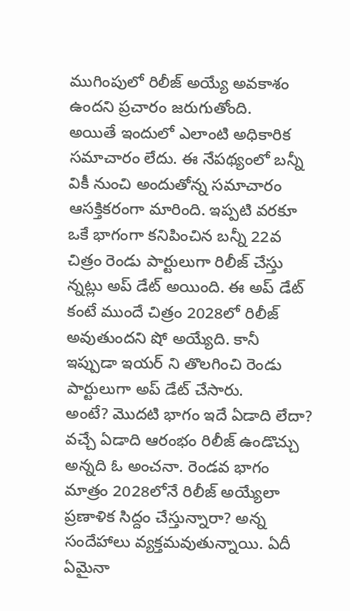ముగింపులో రిలీజ్ అయ్యే అవకాశం ఉందని ప్రచారం జరుగుతోంది.
అయితే ఇందులో ఎలాంటి అధికారిక సమాచారం లేదు. ఈ నేపథ్యంలో బన్నీ వికీ నుంచి అందుతోన్న సమాచారం ఆసక్తికరంగా మారింది. ఇప్పటి వరకూ ఒకే భాగంగా కనిపించిన బన్నీ 22వ చిత్రం రెండు పార్టులుగా రిలీజ్ చేస్తు న్నట్లు అప్ డేట్ అయింది. ఈ అప్ డేట్ కంటే ముందే చిత్రం 2028లో రిలీజ్ అవుతుందని షో అయ్యేది. కానీ ఇప్పుడా ఇయర్ ని తొలగించి రెండు పార్టులుగా అప్ డేట్ చేసారు.
అంటే? మొదటి భాగం ఇదే ఏడాది లేదా? వచ్చే ఏడాది ఆరంభం రిలీజ్ ఉండొచ్చు అన్నది ఓ అంచనా. రెండవ భాగం మాత్రం 2028లోనే రిలీజ్ అయ్యేలా ప్రణాళిక సిద్దం చేస్తున్నారా? అన్న సందేహాలు వ్యక్తమవుతున్నాయి. ఏదీ ఏమైనా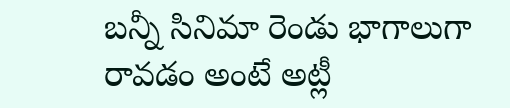బన్నీ సినిమా రెండు భాగాలుగా రావడం అంటే అట్లీ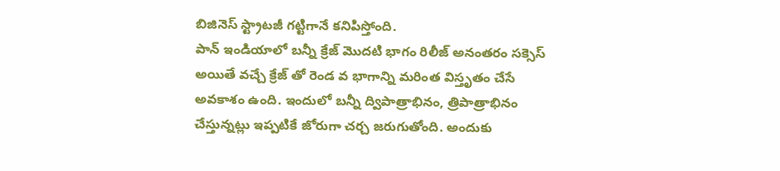బిజినెస్ స్ట్రాటజీ గట్టిగానే కనిపిస్తోంది.
పాన్ ఇండియాలో బన్నీ క్రేజ్ మొదటి భాగం రిలీజ్ అనంతరం సక్సెస్ అయితే వచ్చే క్రేజ్ తో రెండ వ భాగాన్ని మరింత విస్తృతం చేసే అవకాశం ఉంది. ఇందులో బన్నీ ద్విపాత్రాభినం, త్రిపాత్రాభినం చేస్తున్నట్లు ఇప్పటికే జోరుగా చర్చ జరుగుతోంది. అందుకు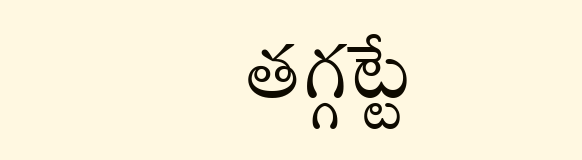తగ్గట్టే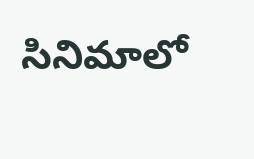సినిమాలో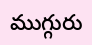ముగ్గురు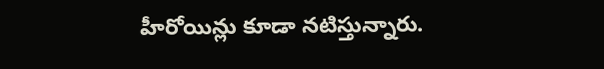హీరోయిన్లు కూడా నటిస్తున్నారు.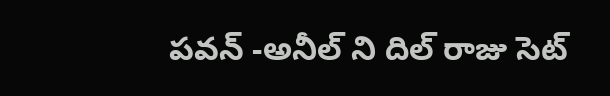పవన్ -అనీల్ ని దిల్ రాజు సెట్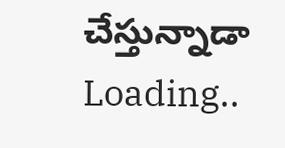చేస్తున్నాడా
Loading..